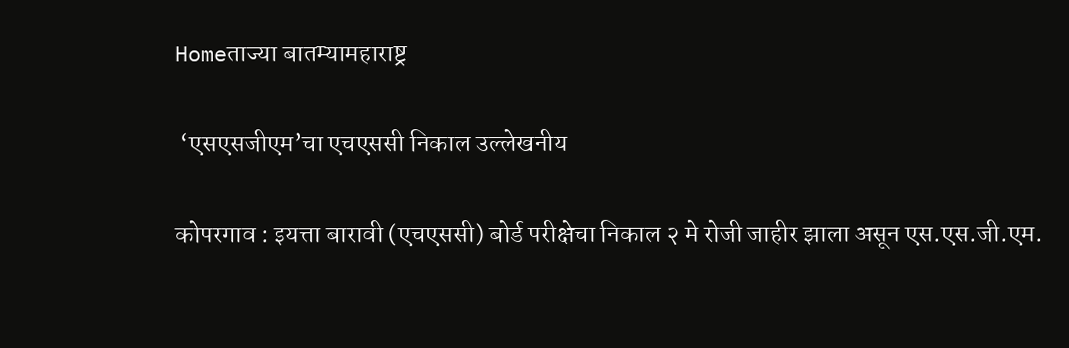Homeताज्या बातम्यामहाराष्ट्र

 ‘एसएसजीएम’चा एचएससी निकाल उल्लेखनीय

कोपरगाव : इयत्ता बारावी (एचएससी) बोर्ड परीक्षेचा निकाल २ मे रोजी जाहीर झाला असून एस.एस.जी.एम.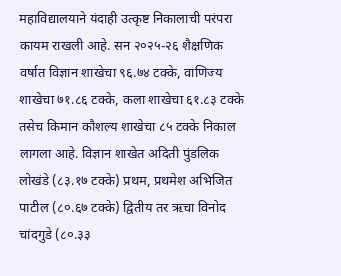महाविद्यालयाने यंदाही उत्कृष्ट निकालाची परंपरा कायम राखली आहे. सन २०२५-२६ शैक्षणिक वर्षात विज्ञान शाखेचा ९६.७४ टक्के, वाणिज्य शाखेचा ७१.८६ टक्के, कला शाखेचा ६१.८३ टक्के तसेच किमान कौशल्य शाखेचा ८५ टक्के निकाल लागला आहे. विज्ञान शाखेत अदिती पुंडलिक लोखंडे (८३.१७ टक्के) प्रथम, प्रथमेश अभिजित पाटील (८०.६७ टक्के) द्वितीय तर ऋचा विनोद चांदगुडे (८०.३३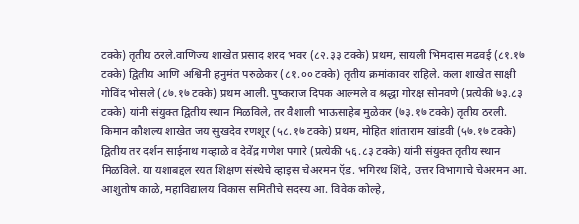टक्के) तृतीय ठरले.वाणिज्य शाखेत प्रसाद शरद भवर (८२.३३ टक्के) प्रथम, सायली भिमदास मढवई (८१.१७ टक्के) द्वितीय आणि अश्विनी हनुमंत परुळेकर (८१.०० टक्के) तृतीय क्रमांकावर राहिले. कला शाखेत साक्षी गोविंद भोसले (८७.१७ टक्के) प्रथम आली. पुष्कराज दिपक आल्मले व श्रद्धा गोरक्ष सोनवणे (प्रत्येकी ७३.८३ टक्के) यांनी संयुक्त द्वितीय स्थान मिळविले, तर वैशाली भाऊसाहेब मुळेकर (७३.१७ टक्के) तृतीय ठरली. किमान कौशल्य शाखेत जय सुखदेव रणशूर (५८.१७ टक्के) प्रथम, मोहित शांताराम खांडवी (५७.१७ टक्के) द्वितीय तर दर्शन साईनाथ गव्हाळे व देवेंद्र गणेश पगारे (प्रत्येकी ५६.८३ टक्के) यांनी संयुक्त तृतीय स्थान मिळविले. या यशाबद्दल रयत शिक्षण संस्थेचे व्हाइस चेअरमन ऍड. भगिरथ शिंदे, उत्तर विभागाचे चेअरमन आ. आशुतोष काळे, महाविद्यालय विकास समितीचे सदस्य आ. विवेक कोल्हे,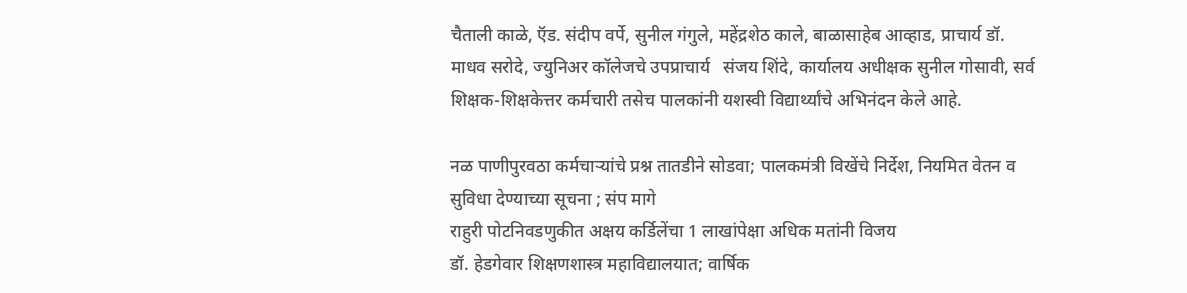चैताली काळे, ऍड. संदीप वर्पे, सुनील गंगुले, महेंद्रशेठ काले, बाळासाहेब आव्हाड, प्राचार्य डॉ. माधव सरोदे, ज्युनिअर कॉलेजचे उपप्राचार्य   संजय शिंदे, कार्यालय अधीक्षक सुनील गोसावी, सर्व शिक्षक-शिक्षकेत्तर कर्मचारी तसेच पालकांनी यशस्वी विद्यार्थ्यांचे अभिनंदन केले आहे.

नळ पाणीपुरवठा कर्मचाऱ्यांचे प्रश्न तातडीने सोडवा; पालकमंत्री विखेंचे निर्देश, नियमित वेतन व सुविधा देण्याच्या सूचना ; संप मागे
राहुरी पोटनिवडणुकीत अक्षय कर्डिलेंचा 1 लाखांपेक्षा अधिक मतांनी विजय
डॉ. हेडगेवार शिक्षणशास्त्र महाविद्यालयात; वार्षिक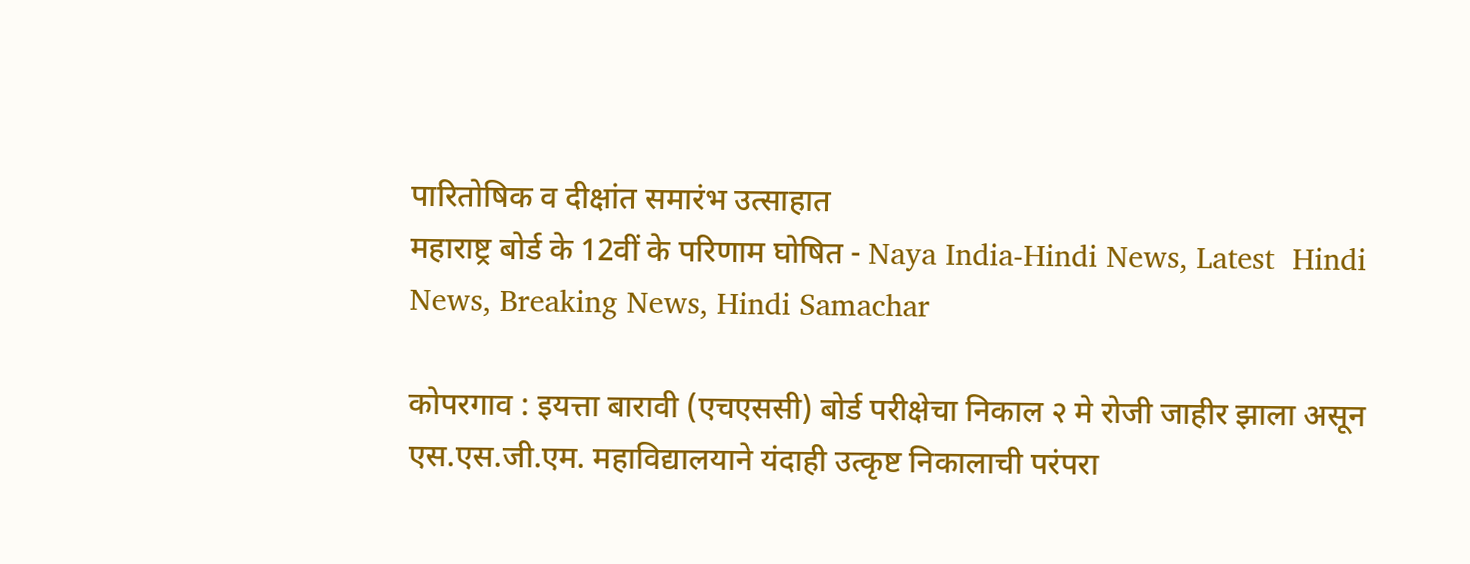पारितोषिक व दीक्षांत समारंभ उत्साहात
महाराष्ट्र बोर्ड के 12वीं के परिणाम घोषित - Naya India-Hindi News, Latest  Hindi News, Breaking News, Hindi Samachar

कोपरगाव : इयत्ता बारावी (एचएससी) बोर्ड परीक्षेचा निकाल २ मे रोजी जाहीर झाला असून एस.एस.जी.एम. महाविद्यालयाने यंदाही उत्कृष्ट निकालाची परंपरा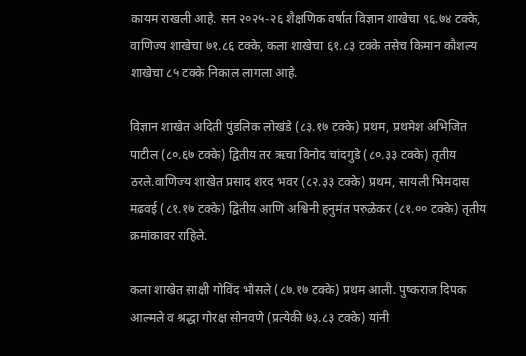कायम राखली आहे. सन २०२५-२६ शैक्षणिक वर्षात विज्ञान शाखेचा ९६.७४ टक्के, वाणिज्य शाखेचा ७१.८६ टक्के, कला शाखेचा ६१.८३ टक्के तसेच किमान कौशल्य शाखेचा ८५ टक्के निकाल लागला आहे.

विज्ञान शाखेत अदिती पुंडलिक लोखंडे (८३.१७ टक्के) प्रथम, प्रथमेश अभिजित पाटील (८०.६७ टक्के) द्वितीय तर ऋचा विनोद चांदगुडे (८०.३३ टक्के) तृतीय ठरले.वाणिज्य शाखेत प्रसाद शरद भवर (८२.३३ टक्के) प्रथम, सायली भिमदास मढवई (८१.१७ टक्के) द्वितीय आणि अश्विनी हनुमंत परुळेकर (८१.०० टक्के) तृतीय क्रमांकावर राहिले.

कला शाखेत साक्षी गोविंद भोसले (८७.१७ टक्के) प्रथम आली. पुष्कराज दिपक आल्मले व श्रद्धा गोरक्ष सोनवणे (प्रत्येकी ७३.८३ टक्के) यांनी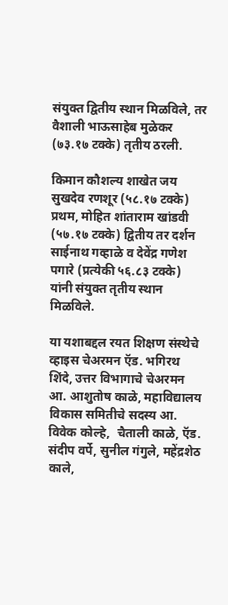संयुक्त द्वितीय स्थान मिळविले, तर वैशाली भाऊसाहेब मुळेकर (७३.१७ टक्के) तृतीय ठरली.

किमान कौशल्य शाखेत जय सुखदेव रणशूर (५८.१७ टक्के) प्रथम, मोहित शांताराम खांडवी (५७.१७ टक्के) द्वितीय तर दर्शन साईनाथ गव्हाळे व देवेंद्र गणेश पगारे (प्रत्येकी ५६.८३ टक्के) यांनी संयुक्त तृतीय स्थान मिळविले.

या यशाबद्दल रयत शिक्षण संस्थेचे व्हाइस चेअरमन ऍड. भगिरथ शिंदे, उत्तर विभागाचे चेअरमन आ. आशुतोष काळे, महाविद्यालय विकास समितीचे सदस्य आ. विवेक कोल्हे,  चैताली काळे, ऍड. संदीप वर्पे, सुनील गंगुले, महेंद्रशेठ काले,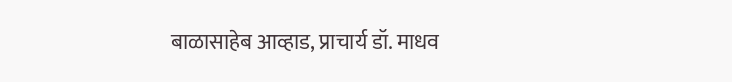बाळासाहेब आव्हाड, प्राचार्य डॉ. माधव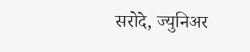सरोदे, ज्युनिअर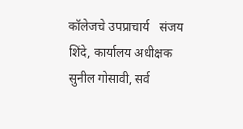कॉलेजचे उपप्राचार्य   संजय शिंदे, कार्यालय अधीक्षक सुनील गोसावी, सर्व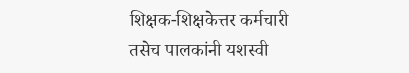शिक्षक-शिक्षकेत्तर कर्मचारी तसेच पालकांनी यशस्वी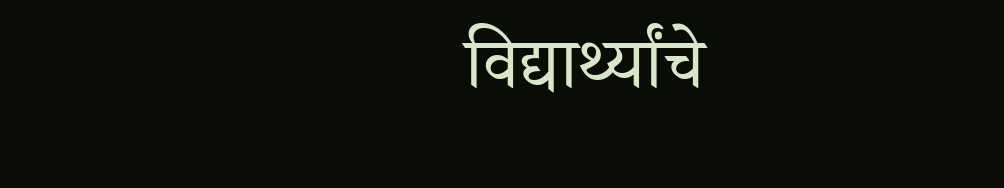विद्यार्थ्यांचे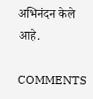अभिनंदन केले आहे.

COMMENTS